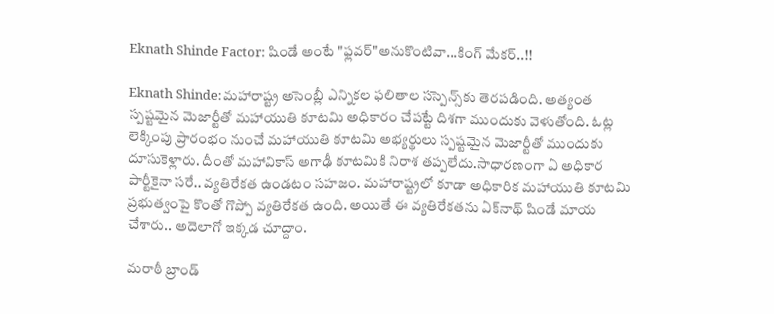Eknath Shinde Factor: షిండే అంటే "ఫ్లవర్"అనుకొంటివా...కింగ్ మేకర్..!!

Eknath Shinde:మహారాష్ట్ర అసెంబ్లీ ఎన్నికల ఫలితాల సస్పెన్స్‌కు తెరపడింది. అత్యంత స్పష్టమైన మెజార్టీతో మహాయుతి కూటమి అధికారం చేపట్టే దిశగా ముందుకు వెళుతోంది. ఓట్ల లెక్కింపు ప్రారంభం నుంచే మహాయుతి కూటమి అభ్యర్థులు స్పష్టమైన మెజార్టీతో ముందుకు దూసుకెళ్లారు. దీంతో మహావికాస్ అగాఢీ కూటమికి నిరాశ తప్పలేదు.సాధారణంగా ఏ అధికార పార్టీకైనా సరే.. వ్యతిరేకత ఉండటం సహజం. మహారాష్ట్రలో కూడా అధికారిక మహాయుతి కూటమి ప్రభుత్వంపై కొంతో గొప్పో వ్యతిరేకత ఉంది. అయితే ఈ వ్యతిరేకతను ఏక్‌నాథ్ షిండే మాయ చేశారు.. అదెలాగో ఇక్కడ చూద్దాం.

మరాఠీ బ్రాండ్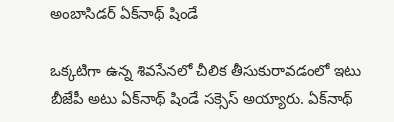అంబాసిడర్ ఏక్‌నాథ్ షిండే

ఒక్కటిగా ఉన్న శివసేనలో చీలిక తీసుకురావడంలో ఇటు బీజేపీ అటు ఏక్‌నాథ్ షిండే సక్సెస్ అయ్యారు. ఏక్‌నాథ్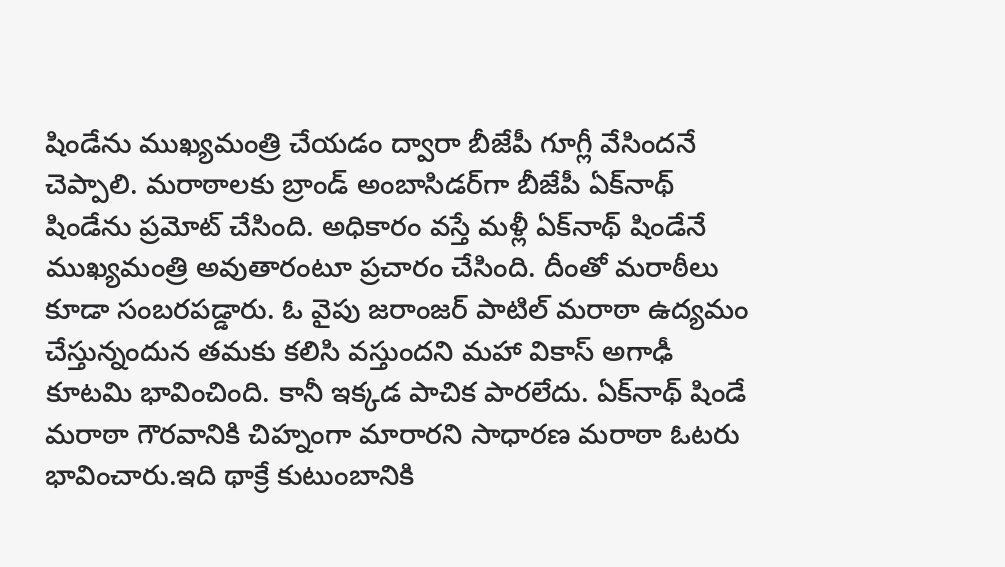షిండేను ముఖ్యమంత్రి చేయడం ద్వారా బీజేపీ గూగ్లీ వేసిందనే చెప్పాలి. మరాఠాలకు బ్రాండ్ అంబాసిడర్‌గా బీజేపీ ఏక్‌నాథ్ షిండేను ప్రమోట్ చేసింది. అధికారం వస్తే మళ్లీ ఏక్‌నాథ్ షిండేనే ముఖ్యమంత్రి అవుతారంటూ ప్రచారం చేసింది. దీంతో మరాఠీలు కూడా సంబరపడ్డారు. ఓ వైపు జరాంజర్ పాటిల్ మరాఠా ఉద్యమం చేస్తున్నందున తమకు కలిసి వస్తుందని మహా వికాస్ అగాఢీ కూటమి భావించింది. కానీ ఇక్కడ పాచిక పారలేదు. ఏక్‌నాథ్ షిండే మరాఠా గౌరవానికి చిహ్నంగా మారారని సాధారణ మరాఠా ఓటరు భావించారు.ఇది థాక్రే కుటుంబానికి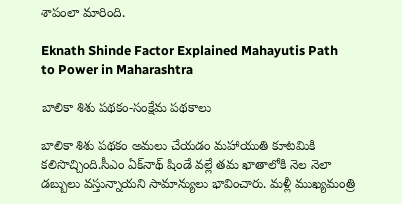శాపంలా మారింది.

Eknath Shinde Factor Explained Mahayutis Path to Power in Maharashtra

బాలికా శిశు పథకం-సంక్షేమ పథకాలు

బాలికా శిశు పథకం అమలు చేయడం మహాయుతి కూటమికి కలిసొచ్చింది.సీఎం ఏక్‌నాథ్ షిండే వల్లే తమ ఖాతాలోకి నెల నెలా డబ్బులు వస్తున్నాయని సామాన్యులు భావించారు. మళ్లీ ముఖ్యమంత్రి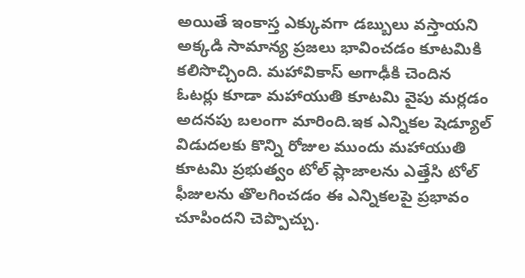అయితే ఇంకాస్త ఎక్కువగా డబ్బులు వస్తాయని అక్కడి సామాన్య ప్రజలు భావించడం కూటమికి కలిసొచ్చింది. మహావికాస్ అగాఢీకి చెందిన ఓటర్లు కూడా మహాయుతి కూటమి వైపు మర్లడం అదనపు బలంగా మారింది.ఇక ఎన్నికల షెడ్యూల్ విడుదలకు కొన్ని రోజుల ముందు మహాయుతి కూటమి ప్రభుత్వం టోల్‌ ప్లాజాలను ఎత్తేసి టోల్ ఫీజులను తొలగించడం ఈ ఎన్నికలపై ప్రభావం చూపిందని చెప్పొచ్చు.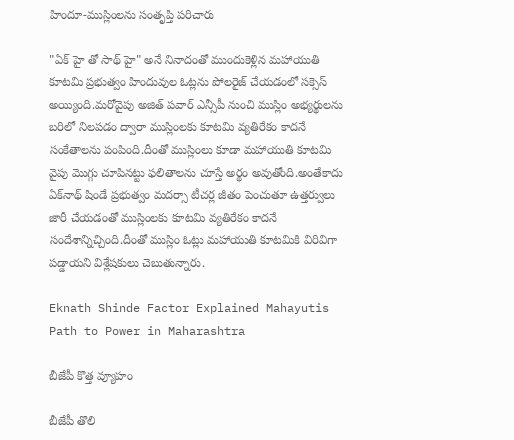హిందూ-ముస్లింలను సంతృప్తి పరిచారు

"ఏక్ హై తో సాథ్ హై" అనే నినాదంతో ముందుకెళ్లిన మహాయుతి కూటమి ప్రభుత్వం హిందువుల ఓట్లను పోలరైజ్ చేయడంలో సక్సెస్ అయ్యింది.మరోవైపు అజిత్ పవార్ ఎన్సీపీ నుంచి ముస్లిం అభ్యర్థులను బరిలో నిలపడం ద్వారా ముస్లింలకు కూటమి వ్యతిరేకం కాదనే సంకేతాలను పంపింది.దీంతో ముస్లింలు కూడా మహాయుతి కూటమి వైపు మొగ్గు చూపినట్టు ఫలితాలను చూస్తే అర్థం అవుతోంది.అంతేకాదు ఏక్‌‌నాథ్ షిండే ప్రభుత్వం మదర్సా టీచర్ల జీతం పెంచుతూ ఉత్తర్వులు జారీ చేయడంతో ముస్లింలకు కూటమి వ్యతిరేకం కాదనే సందేశాన్నిచ్చింది.దీంతో ముస్లిం ఓట్లు మహాయుతి కూటమికి విరివిగా పడ్డాయని విశ్లేషకులు చెబుతున్నారు.

Eknath Shinde Factor Explained Mahayutis Path to Power in Maharashtra

బీజేపీ కొత్త వ్యూహం

బీజేపీ తొలి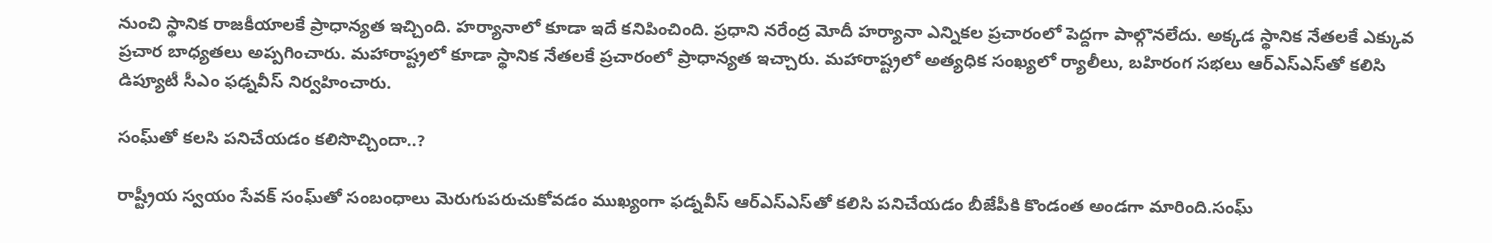నుంచి స్థానిక రాజకీయాలకే ప్రాధాన్యత ఇచ్చింది. హర్యానాలో కూడా ఇదే కనిపించింది. ప్రధాని నరేంద్ర మోదీ హర్యానా ఎన్నికల ప్రచారంలో పెద్దగా పాల్గొనలేదు. అక్కడ స్థానిక నేతలకే ఎక్కువ ప్రచార బాధ్యతలు అప్పగించారు. మహారాష్ట్రలో కూడా స్థానిక నేతలకే ప్రచారంలో ప్రాధాన్యత ఇచ్చారు. మహారాష్ట్రలో అత్యధిక సంఖ్యలో ర్యాలీలు, బహిరంగ సభలు ఆర్‌ఎస్‌ఎస్‌తో కలిసి డిప్యూటీ సీఎం ఫఢ్నవీస్ నిర్వహించారు.

సంఘ్‌తో కలసి పనిచేయడం కలిసొచ్చిందా..?

రాష్ట్రీయ స్వయం సేవక్ సంఘ్‌తో సంబంధాలు మెరుగుపరుచుకోవడం ముఖ్యంగా ఫడ్నవీస్ ఆర్‌ఎస్‌ఎస్‌తో కలిసి పనిచేయడం బీజేపీకి కొండంత అండగా మారింది.సంఘ్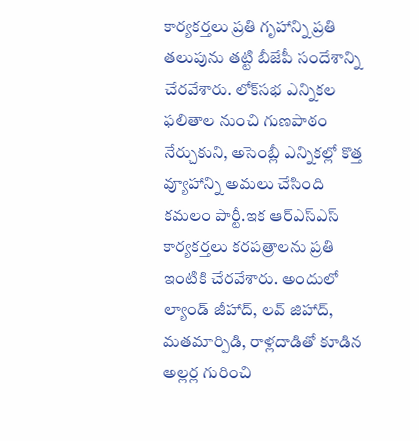కార్యకర్తలు ప్రతి గృహాన్ని ప్రతి తలుపును తట్టి బీజేపీ సందేశాన్ని చేరవేశారు. లోక్‌సభ ఎన్నికల ఫలితాల నుంచి గుణపాఠం నేర్చుకుని, అసెంబ్లీ ఎన్నికల్లో కొత్త వ్యూహాన్ని అమలు చేసింది కమలం పార్టీ.ఇక ఆర్ఎస్ఎస్ కార్యకర్తలు కరపత్రాలను ప్రతి ఇంటికి చేరవేశారు. అందులో ల్యాండ్ జీహాద్, లవ్ జిహాద్, మతమార్పిడి, రాళ్లదాడితో కూడిన అల్లర్ల గురించి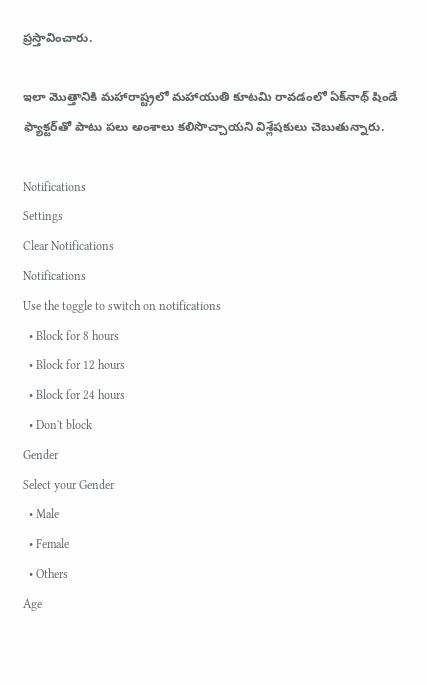ప్రస్తావించారు.

ఇలా మొత్తానికి మహారాష్ట్రలో మహాయుతి కూటమి రావడంలో ఏక్‌నాథ్ షిండే ఫ్యాక్టర్‌తో పాటు పలు అంశాలు కలిసొచ్చాయని విశ్లేషకులు చెబుతున్నారు.

Notifications
Settings
Clear Notifications
Notifications
Use the toggle to switch on notifications
  • Block for 8 hours
  • Block for 12 hours
  • Block for 24 hours
  • Don't block
Gender
Select your Gender
  • Male
  • Female
  • Others
Age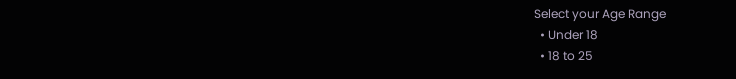Select your Age Range
  • Under 18
  • 18 to 25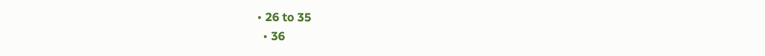• 26 to 35
  • 36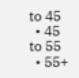to 45
  • 45 to 55
  • 55+